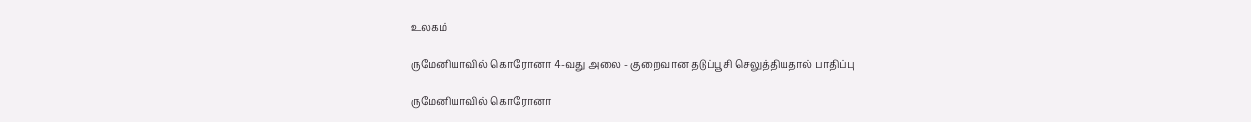உலகம்

ருமேனியாவில் கொரோனா 4-வது அலை - குறைவான தடுப்பூசி செலுத்தியதால் பாதிப்பு

ருமேனியாவில் கொரோனா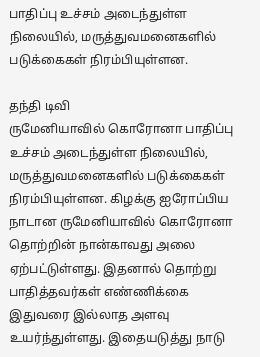பாதிப்பு உச்சம் அடைந்துள்ள நிலையில், மருத்துவமனைகளில் படுக்கைகள் நிரம்பியுள்ளன.

தந்தி டிவி
ருமேனியாவில் கொரோனா பாதிப்பு உச்சம் அடைந்துள்ள நிலையில், மருத்துவமனைகளில் படுக்கைகள் நிரம்பியுள்ளன. கிழக்கு ஐரோப்பிய நாடான ருமேனியாவில் கொரோனா தொற்றின் நான்காவது அலை ஏற்பட்டுள்ளது. இதனால் தொற்று பாதித்தவர்கள் எண்ணிக்கை இதுவரை இல்லாத அளவு உயர்ந்துள்ளது. இதையடுத்து நாடு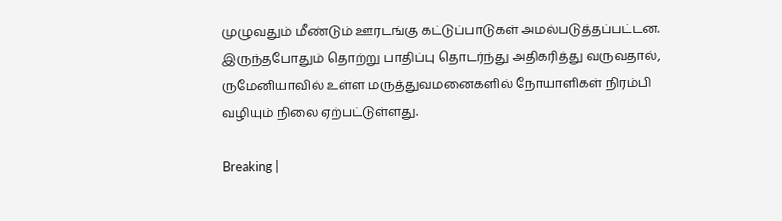முழுவதும் மீண்டும் ஊரடங்கு கட்டுப்பாடுகள் அமல்படுத்தப்பட்டன. இருந்தபோதும் தொற்று பாதிப்பு தொடர்ந்து அதிகரித்து வருவதால், ருமேனியாவில் உள்ள மருத்துவமனைகளில் நோயாளிகள் நிரம்பி வழியும் நிலை ஏற்பட்டுள்ளது.

Breaking |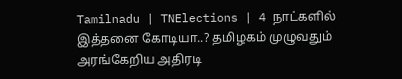Tamilnadu | TNElections | 4 நாட்களில் இத்தனை கோடியா..? தமிழகம் முழுவதும் அரங்கேறிய அதிரடி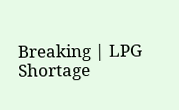Breaking | LPG Shortage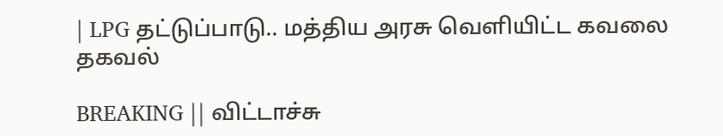| LPG தட்டுப்பாடு.. மத்திய அரசு வெளியிட்ட கவலை தகவல்

BREAKING || விட்டாச்சு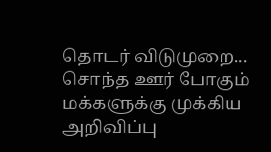தொடர் விடுமுறை... சொந்த ஊர் போகும் மக்களுக்கு முக்கிய அறிவிப்பு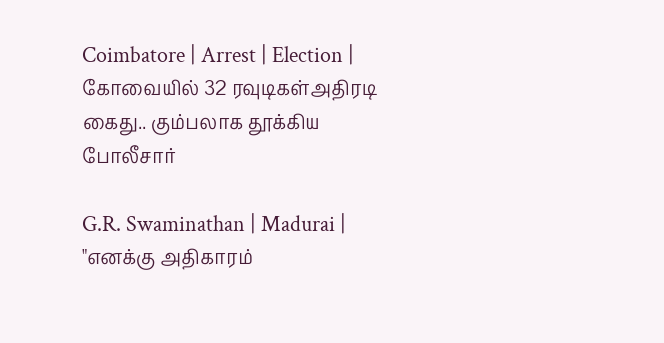Coimbatore | Arrest | Election | கோவையில் 32 ரவுடிகள்அதிரடி கைது.. கும்பலாக தூக்கிய போலீசார்

G.R. Swaminathan | Madurai | "எனக்கு அதிகாரம்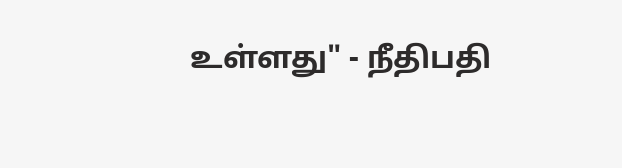உள்ளது" - நீதிபதி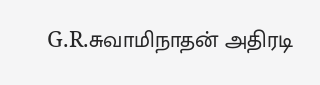G.R.சுவாமிநாதன் அதிரடி